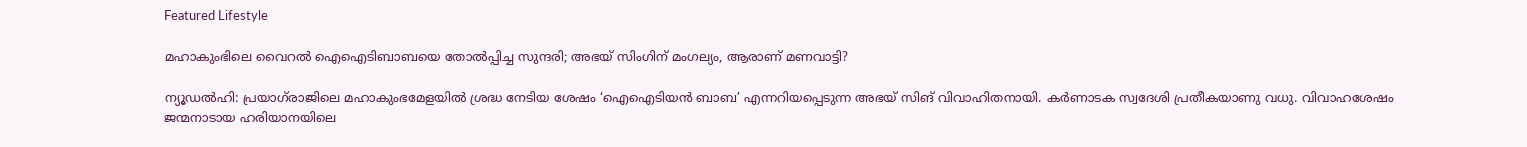Featured Lifestyle

മഹാകുംഭിലെ വൈറൽ ഐഐടിബാബയെ തോൽപ്പിച്ച സുന്ദരി; അഭയ് സിംഗിന് മംഗല്യം, ആരാണ് മണവാട്ടി?

ന്യൂഡല്‍ഹി: പ്രയാഗ്‌രാജിലെ മഹാകുംഭമേളയില്‍ ശ്രദ്ധ നേടിയ ശേഷം ‘ഐഐടിയന്‍ ബാബ’ എന്നറിയപ്പെടുന്ന അഭയ്‌ സിങ്‌ വിവാഹിതനായി. കര്‍ണാടക സ്വദേശി പ്രതീകയാണു വധു. വിവാഹശേഷം ജന്മനാടായ ഹരിയാനയിലെ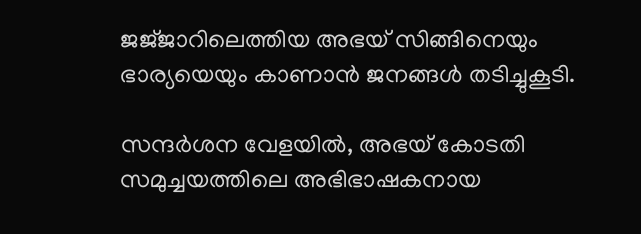ജജ്‌ജാറിലെത്തിയ അഭയ്‌ സിങ്ങിനെയും ഭാര്യയെയും കാണാന്‍ ജനങ്ങള്‍ തടിച്ചുകൂടി.

സന്ദര്‍ശന വേളയില്‍, അഭയ്‌ കോടതി സമുച്ചയത്തിലെ അഭിഭാഷകനായ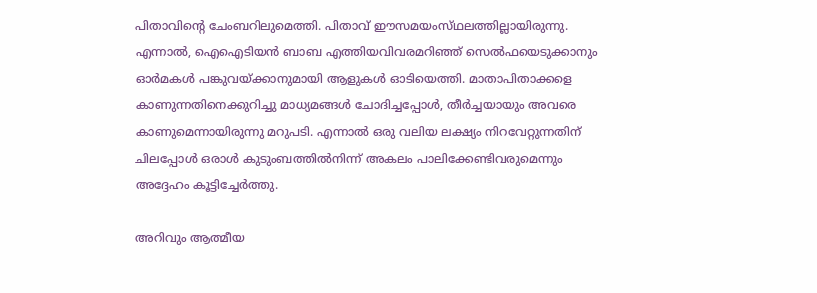പിതാവിന്റെ ചേംബറിലുമെത്തി. പിതാവ്‌ ഈസമയംസ്‌ഥലത്തില്ലായിരുന്നു. എന്നാല്‍, ഐഐടിയന്‍ ബാബ എത്തിയവിവരമറിഞ്ഞ്‌ സെല്‍ഫയെടുക്കാനും ഓര്‍മകള്‍ പങ്കുവയ്‌ക്കാനുമായി ആളുകള്‍ ഓടിയെത്തി. മാതാപിതാക്കളെ കാണുന്നതിനെക്കുറിച്ചു മാധ്യമങ്ങള്‍ ചോദിച്ചപ്പോള്‍, തീര്‍ച്ചയായും അവരെ കാണുമെന്നായിരുന്നു മറുപടി. എന്നാല്‍ ഒരു വലിയ ലക്ഷ്യം നിറവേറ്റുന്നതിന്‌ ചിലപ്പോള്‍ ഒരാള്‍ കുടുംബത്തില്‍നിന്ന്‌ അകലം പാലിക്കേണ്ടിവരുമെന്നും അദ്ദേഹം കൂട്ടിച്ചേര്‍ത്തു.

അറിവും ആത്മീയ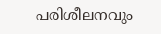പരിശീലനവും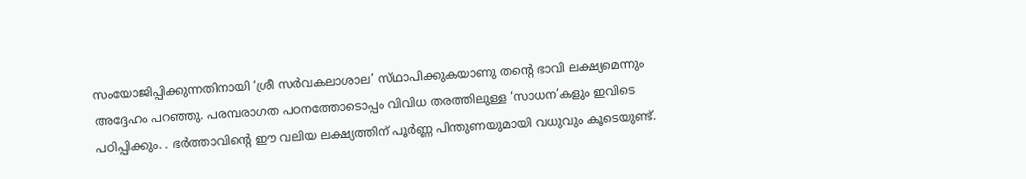സംയോജിപ്പിക്കുന്നതിനായി ‘ശ്രീ സര്‍വകലാശാല’ സ്‌ഥാപിക്കുകയാണു തന്റെ ഭാവി ലക്ഷ്യമെന്നും അദ്ദേഹം പറഞ്ഞു. പരമ്പരാഗത പഠനത്തോടൊപ്പം വിവിധ തരത്തിലുള്ള ‘സാധന’കളും ഇവിടെ പഠിപ്പിക്കും. . ഭർത്താവിന്റെ ഈ വലിയ ലക്ഷ്യത്തിന് പൂർണ്ണ പിന്തുണയുമായി വധുവും കൂടെയുണ്ട്.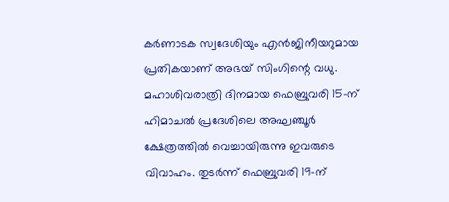കർണാടക സ്വദേശിയും എൻജിനീയറുമായ പ്രതികയാണ് അഭയ് സിംഗിന്റെ വധു. മഹാശിവരാത്രി ദിനമായ ഫെബ്രുവരി 15-ന് ഹിമാചൽ പ്രദേശിലെ അഘഞ്ചൂർ ക്ഷേത്രത്തിൽ വെച്ചായിരുന്നു ഇവരുടെ വിവാഹം. തുടർന്ന് ഫെബ്രുവരി 19-ന്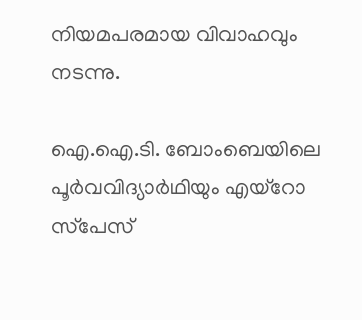നിയമപരമായ വിവാഹവും നടന്നു.

ഐ.ഐ.ടി. ബോംബെയിലെ പൂര്‍വവിദ്യാര്‍ഥിയും എയ്‌റോ സ്‌പേസ്‌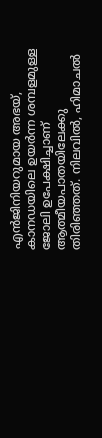എന്‍ജിനിയറുമായ അഭയ്‌, കാനഡയിലെ ഉയര്‍ന്ന ശമ്പളമുള്ള ജോലി ഉപേക്ഷിച്ചാണ്‌ ആത്മീയപാതയിലേക്കു തിരിഞ്ഞത്‌. നിലവില്‍, ഹിമാചല്‍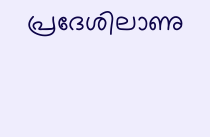പ്രദേശിലാണു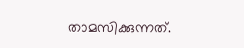താമസിക്കുന്നത്‌.